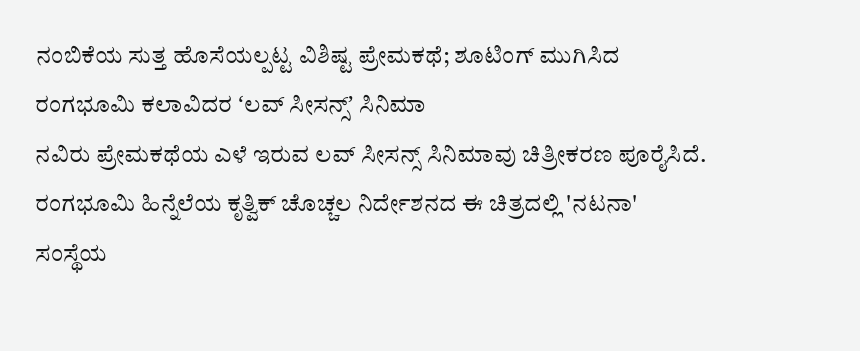ನಂಬಿಕೆಯ ಸುತ್ತ ಹೊಸೆಯಲ್ಪಟ್ಟ ವಿಶಿಷ್ಟ ಪ್ರೇಮಕಥೆ; ಶೂಟಿಂಗ್ ಮುಗಿಸಿದ ರಂಗಭೂಮಿ ಕಲಾವಿದರ ʻಲವ್ ಸೀಸನ್ಸ್ʼ ಸಿನಿಮಾ
ನವಿರು ಪ್ರೇಮಕಥೆಯ ಎಳೆ ಇರುವ ಲವ್ ಸೀಸನ್ಸ್ ಸಿನಿಮಾವು ಚಿತ್ರೀಕರಣ ಪೂರೈಸಿದೆ. ರಂಗಭೂಮಿ ಹಿನ್ನೆಲೆಯ ಕೃತ್ವಿಕ್ ಚೊಚ್ಚಲ ನಿರ್ದೇಶನದ ಈ ಚಿತ್ರದಲ್ಲಿ 'ನಟನಾ' ಸಂಸ್ಥೆಯ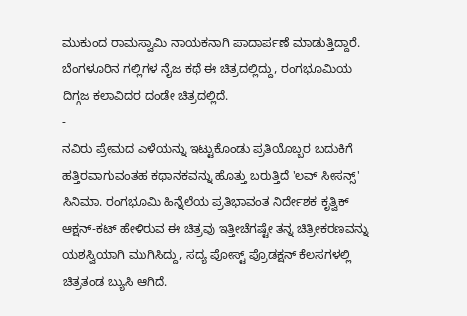ಮುಕುಂದ ರಾಮಸ್ವಾಮಿ ನಾಯಕನಾಗಿ ಪಾದಾರ್ಪಣೆ ಮಾಡುತ್ತಿದ್ದಾರೆ. ಬೆಂಗಳೂರಿನ ಗಲ್ಲಿಗಳ ನೈಜ ಕಥೆ ಈ ಚಿತ್ರದಲ್ಲಿದ್ದು, ರಂಗಭೂಮಿಯ ದಿಗ್ಗಜ ಕಲಾವಿದರ ದಂಡೇ ಚಿತ್ರದಲ್ಲಿದೆ.
-
ನವಿರು ಪ್ರೇಮದ ಎಳೆಯನ್ನು ಇಟ್ಟುಕೊಂಡು ಪ್ರತಿಯೊಬ್ಬರ ಬದುಕಿಗೆ ಹತ್ತಿರವಾಗುವಂತಹ ಕಥಾನಕವನ್ನು ಹೊತ್ತು ಬರುತ್ತಿದೆ 'ಲವ್ ಸೀಸನ್ಸ್' ಸಿನಿಮಾ. ರಂಗಭೂಮಿ ಹಿನ್ನೆಲೆಯ ಪ್ರತಿಭಾವಂತ ನಿರ್ದೇಶಕ ಕೃತ್ವಿಕ್ ಆಕ್ಷನ್-ಕಟ್ ಹೇಳಿರುವ ಈ ಚಿತ್ರವು ಇತ್ತೀಚೆಗಷ್ಟೇ ತನ್ನ ಚಿತ್ರೀಕರಣವನ್ನು ಯಶಸ್ವಿಯಾಗಿ ಮುಗಿಸಿದ್ದು, ಸದ್ಯ ಪೋಸ್ಟ್ ಪ್ರೊಡಕ್ಷನ್ ಕೆಲಸಗಳಲ್ಲಿ ಚಿತ್ರತಂಡ ಬ್ಯುಸಿ ಆಗಿದೆ.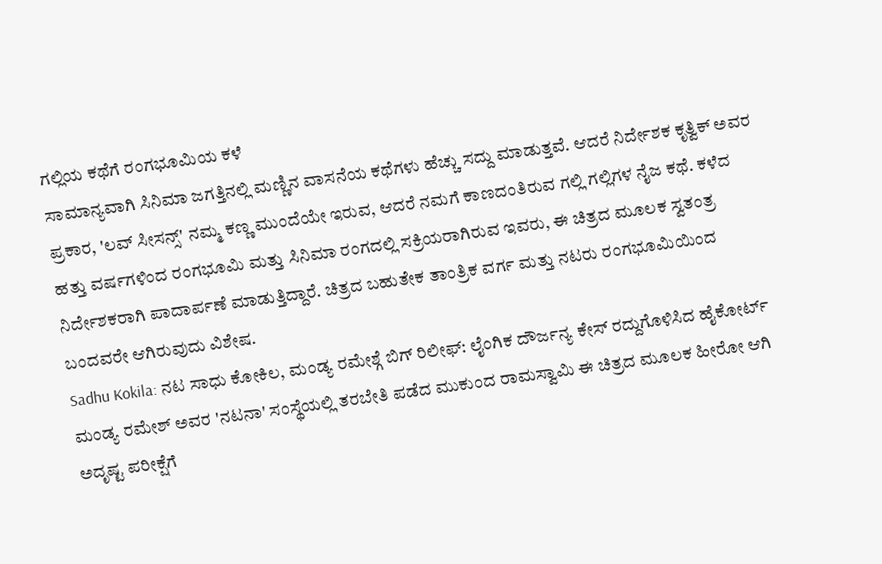ಗಲ್ಲಿಯ ಕಥೆಗೆ ರಂಗಭೂಮಿಯ ಕಳೆ
ಸಾಮಾನ್ಯವಾಗಿ ಸಿನಿಮಾ ಜಗತ್ತಿನಲ್ಲಿ ಮಣ್ಣಿನ ವಾಸನೆಯ ಕಥೆಗಳು ಹೆಚ್ಚು ಸದ್ದು ಮಾಡುತ್ತವೆ. ಆದರೆ ನಿರ್ದೇಶಕ ಕೃತ್ವಿಕ್ ಅವರ ಪ್ರಕಾರ, 'ಲವ್ ಸೀಸನ್ಸ್' ನಮ್ಮ ಕಣ್ಣ ಮುಂದೆಯೇ ಇರುವ, ಆದರೆ ನಮಗೆ ಕಾಣದಂತಿರುವ ಗಲ್ಲಿ ಗಲ್ಲಿಗಳ ನೈಜ ಕಥೆ. ಕಳೆದ ಹತ್ತು ವರ್ಷಗಳಿಂದ ರಂಗಭೂಮಿ ಮತ್ತು ಸಿನಿಮಾ ರಂಗದಲ್ಲಿ ಸಕ್ರಿಯರಾಗಿರುವ ಇವರು, ಈ ಚಿತ್ರದ ಮೂಲಕ ಸ್ವತಂತ್ರ ನಿರ್ದೇಶಕರಾಗಿ ಪಾದಾರ್ಪಣೆ ಮಾಡುತ್ತಿದ್ದಾರೆ. ಚಿತ್ರದ ಬಹುತೇಕ ತಾಂತ್ರಿಕ ವರ್ಗ ಮತ್ತು ನಟರು ರಂಗಭೂಮಿಯಿಂದ ಬಂದವರೇ ಆಗಿರುವುದು ವಿಶೇಷ.
Sadhu Kokila: ನಟ ಸಾಧು ಕೋಕಿಲ, ಮಂಡ್ಯ ರಮೇಶ್ಗೆ ಬಿಗ್ ರಿಲೀಫ್: ಲೈಂಗಿಕ ದೌರ್ಜನ್ಯ ಕೇಸ್ ರದ್ದುಗೊಳಿಸಿದ ಹೈಕೋರ್ಟ್
ಮಂಡ್ಯ ರಮೇಶ್ ಅವರ 'ನಟನಾ' ಸಂಸ್ಥೆಯಲ್ಲಿ ತರಬೇತಿ ಪಡೆದ ಮುಕುಂದ ರಾಮಸ್ವಾಮಿ ಈ ಚಿತ್ರದ ಮೂಲಕ ಹೀರೋ ಆಗಿ ಅದೃಷ್ಟ ಪರೀಕ್ಷೆಗೆ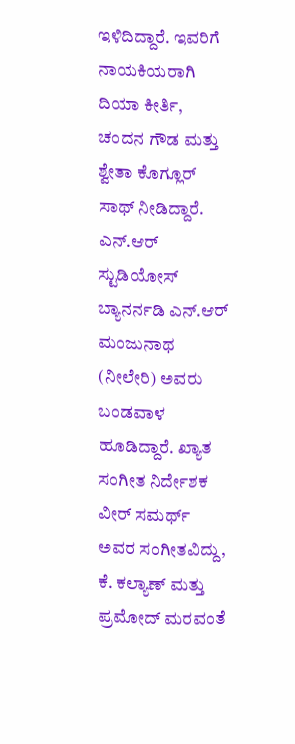ಇಳಿದಿದ್ದಾರೆ. ಇವರಿಗೆ ನಾಯಕಿಯರಾಗಿ ದಿಯಾ ಕೀರ್ತಿ, ಚಂದನ ಗೌಡ ಮತ್ತು ಶ್ವೇತಾ ಕೊಗ್ಲೂರ್ ಸಾಥ್ ನೀಡಿದ್ದಾರೆ. ಎನ್.ಆರ್ ಸ್ಟುಡಿಯೋಸ್ ಬ್ಯಾನರ್ನಡಿ ಎನ್.ಆರ್ ಮಂಜುನಾಥ (ನೀಲೇರಿ) ಅವರು ಬಂಡವಾಳ ಹೂಡಿದ್ದಾರೆ. ಖ್ಯಾತ ಸಂಗೀತ ನಿರ್ದೇಶಕ ವೀರ್ ಸಮರ್ಥ್ ಅವರ ಸಂಗೀತವಿದ್ದು, ಕೆ. ಕಲ್ಯಾಣ್ ಮತ್ತು ಪ್ರಮೋದ್ ಮರವಂತೆ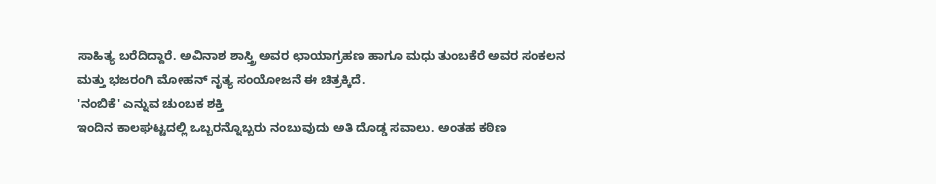ಸಾಹಿತ್ಯ ಬರೆದಿದ್ದಾರೆ. ಅವಿನಾಶ ಶಾಸ್ತ್ರಿ ಅವರ ಛಾಯಾಗ್ರಹಣ ಹಾಗೂ ಮಧು ತುಂಬಕೆರೆ ಅವರ ಸಂಕಲನ ಮತ್ತು ಭಜರಂಗಿ ಮೋಹನ್ ನೃತ್ಯ ಸಂಯೋಜನೆ ಈ ಚಿತ್ರಕ್ಕಿದೆ.
'ನಂಬಿಕೆ' ಎನ್ನುವ ಚುಂಬಕ ಶಕ್ತಿ
ಇಂದಿನ ಕಾಲಘಟ್ಟದಲ್ಲಿ ಒಬ್ಬರನ್ನೊಬ್ಬರು ನಂಬುವುದು ಅತಿ ದೊಡ್ಡ ಸವಾಲು. ಅಂತಹ ಕಠಿಣ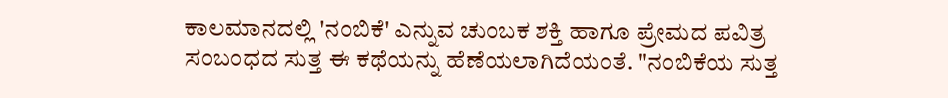ಕಾಲಮಾನದಲ್ಲಿ 'ನಂಬಿಕೆ' ಎನ್ನುವ ಚುಂಬಕ ಶಕ್ತಿ ಹಾಗೂ ಪ್ರೇಮದ ಪವಿತ್ರ ಸಂಬಂಧದ ಸುತ್ತ ಈ ಕಥೆಯನ್ನು ಹೆಣೆಯಲಾಗಿದೆಯಂತೆ. "ನಂಬಿಕೆಯ ಸುತ್ತ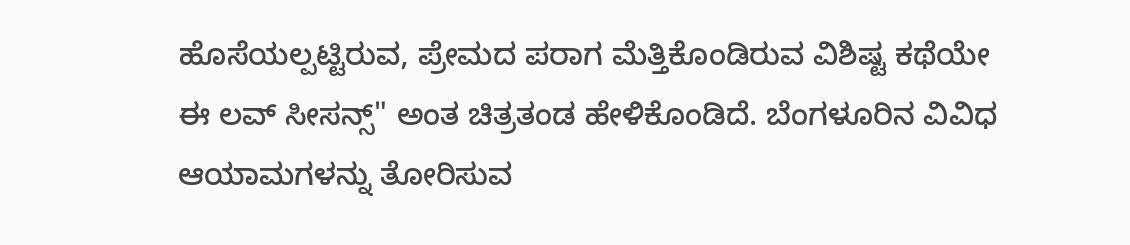ಹೊಸೆಯಲ್ಪಟ್ಟಿರುವ, ಪ್ರೇಮದ ಪರಾಗ ಮೆತ್ತಿಕೊಂಡಿರುವ ವಿಶಿಷ್ಟ ಕಥೆಯೇ ಈ ಲವ್ ಸೀಸನ್ಸ್" ಅಂತ ಚಿತ್ರತಂಡ ಹೇಳಿಕೊಂಡಿದೆ. ಬೆಂಗಳೂರಿನ ವಿವಿಧ ಆಯಾಮಗಳನ್ನು ತೋರಿಸುವ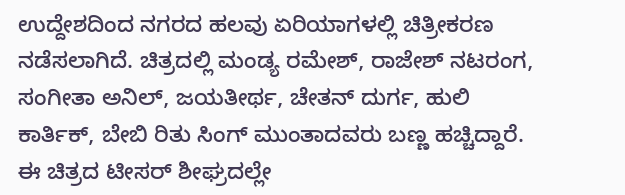ಉದ್ದೇಶದಿಂದ ನಗರದ ಹಲವು ಏರಿಯಾಗಳಲ್ಲಿ ಚಿತ್ರೀಕರಣ ನಡೆಸಲಾಗಿದೆ. ಚಿತ್ರದಲ್ಲಿ ಮಂಡ್ಯ ರಮೇಶ್, ರಾಜೇಶ್ ನಟರಂಗ, ಸಂಗೀತಾ ಅನಿಲ್, ಜಯತೀರ್ಥ, ಚೇತನ್ ದುರ್ಗ, ಹುಲಿ ಕಾರ್ತಿಕ್, ಬೇಬಿ ರಿತು ಸಿಂಗ್ ಮುಂತಾದವರು ಬಣ್ಣ ಹಚ್ಚಿದ್ದಾರೆ. ಈ ಚಿತ್ರದ ಟೀಸರ್ ಶೀಘ್ರದಲ್ಲೇ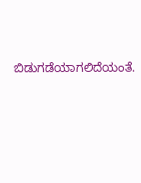ಬಿಡುಗಡೆಯಾಗಲಿದೆಯಂತೆ.